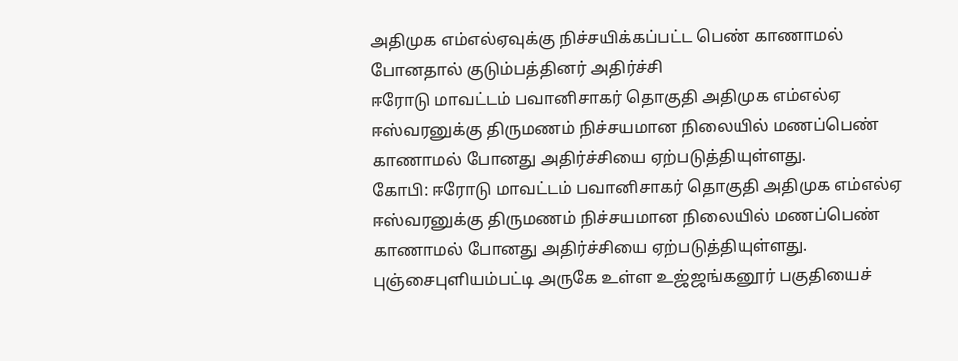அதிமுக எம்எல்ஏவுக்கு நிச்சயிக்கப்பட்ட பெண் காணாமல் போனதால் குடும்பத்தினர் அதிர்ச்சி
ஈரோடு மாவட்டம் பவானிசாகர் தொகுதி அதிமுக எம்எல்ஏ ஈஸ்வரனுக்கு திருமணம் நிச்சயமான நிலையில் மணப்பெண் காணாமல் போனது அதிர்ச்சியை ஏற்படுத்தியுள்ளது.
கோபி: ஈரோடு மாவட்டம் பவானிசாகர் தொகுதி அதிமுக எம்எல்ஏ ஈஸ்வரனுக்கு திருமணம் நிச்சயமான நிலையில் மணப்பெண் காணாமல் போனது அதிர்ச்சியை ஏற்படுத்தியுள்ளது.
புஞ்சைபுளியம்பட்டி அருகே உள்ள உஜ்ஜங்கனூர் பகுதியைச்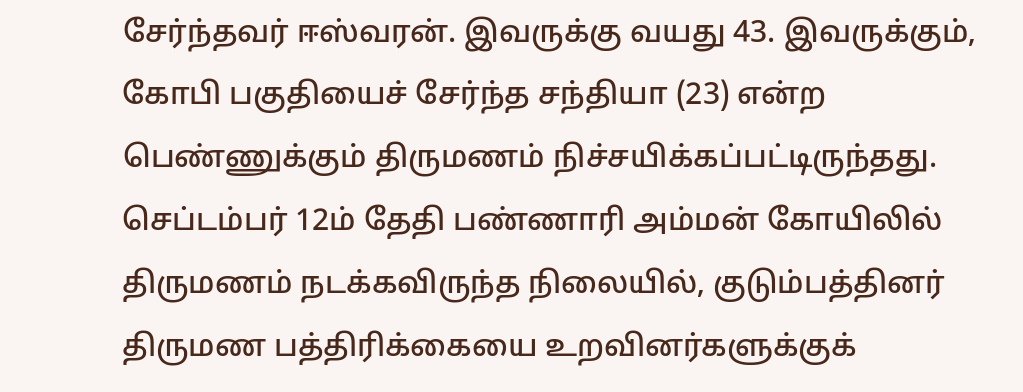சேர்ந்தவர் ஈஸ்வரன். இவருக்கு வயது 43. இவருக்கும், கோபி பகுதியைச் சேர்ந்த சந்தியா (23) என்ற பெண்ணுக்கும் திருமணம் நிச்சயிக்கப்பட்டிருந்தது.
செப்டம்பர் 12ம் தேதி பண்ணாரி அம்மன் கோயிலில் திருமணம் நடக்கவிருந்த நிலையில், குடும்பத்தினர் திருமண பத்திரிக்கையை உறவினர்களுக்குக்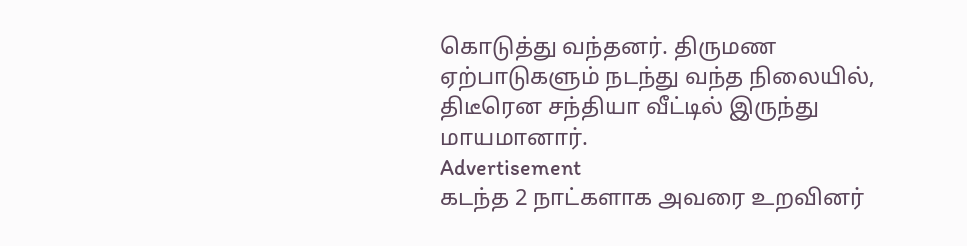கொடுத்து வந்தனர். திருமண ஏற்பாடுகளும் நடந்து வந்த நிலையில், திடீரென சந்தியா வீட்டில் இருந்து மாயமானார்.
Advertisement
கடந்த 2 நாட்களாக அவரை உறவினர்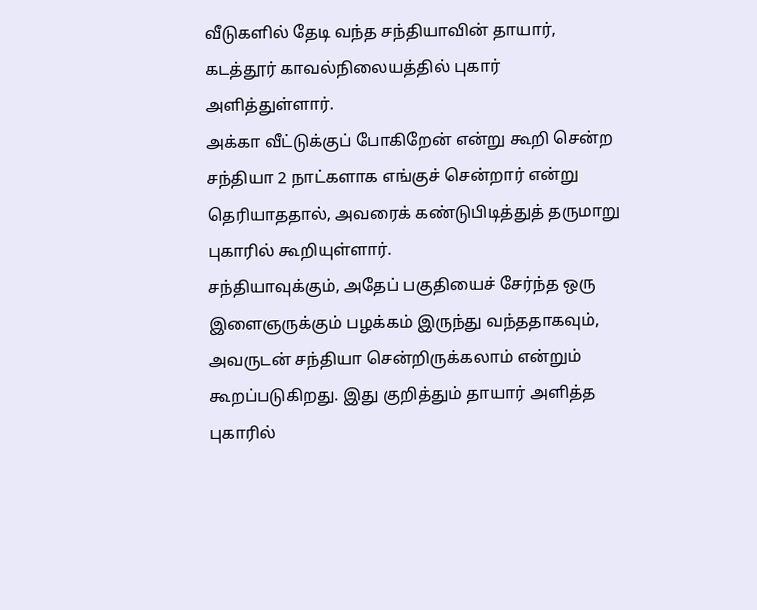வீடுகளில் தேடி வந்த சந்தியாவின் தாயார், கடத்தூர் காவல்நிலையத்தில் புகார் அளித்துள்ளார்.
அக்கா வீட்டுக்குப் போகிறேன் என்று கூறி சென்ற சந்தியா 2 நாட்களாக எங்குச் சென்றார் என்று தெரியாததால், அவரைக் கண்டுபிடித்துத் தருமாறு புகாரில் கூறியுள்ளார்.
சந்தியாவுக்கும், அதேப் பகுதியைச் சேர்ந்த ஒரு இளைஞருக்கும் பழக்கம் இருந்து வந்ததாகவும், அவருடன் சந்தியா சென்றிருக்கலாம் என்றும் கூறப்படுகிறது. இது குறித்தும் தாயார் அளித்த புகாரில்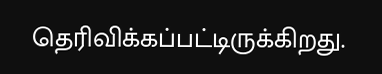தெரிவிக்கப்பட்டிருக்கிறது.